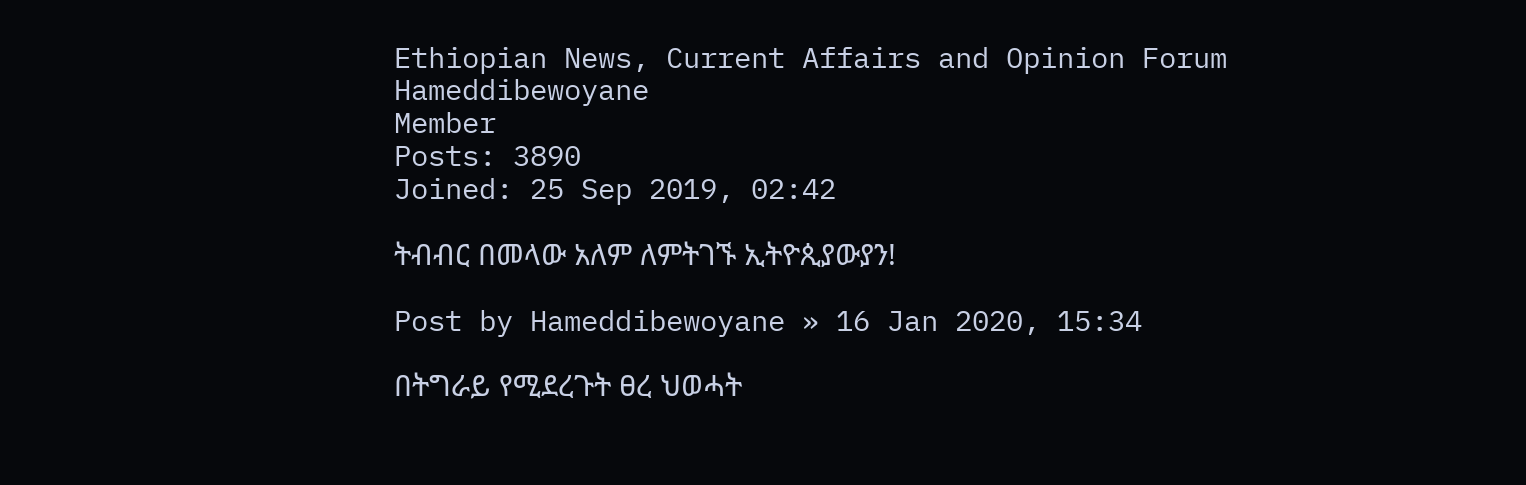Ethiopian News, Current Affairs and Opinion Forum
Hameddibewoyane
Member
Posts: 3890
Joined: 25 Sep 2019, 02:42

ትብብር በመላው አለም ለምትገኙ ኢትዮጲያውያን!

Post by Hameddibewoyane » 16 Jan 2020, 15:34

በትግራይ የሚደረጉት ፀረ ህወሓት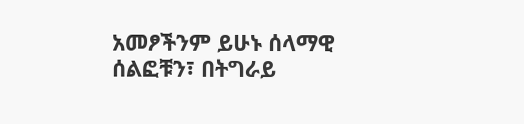አመፆችንም ይሁኑ ሰላማዊ ሰልፎቹን፣ በትግራይ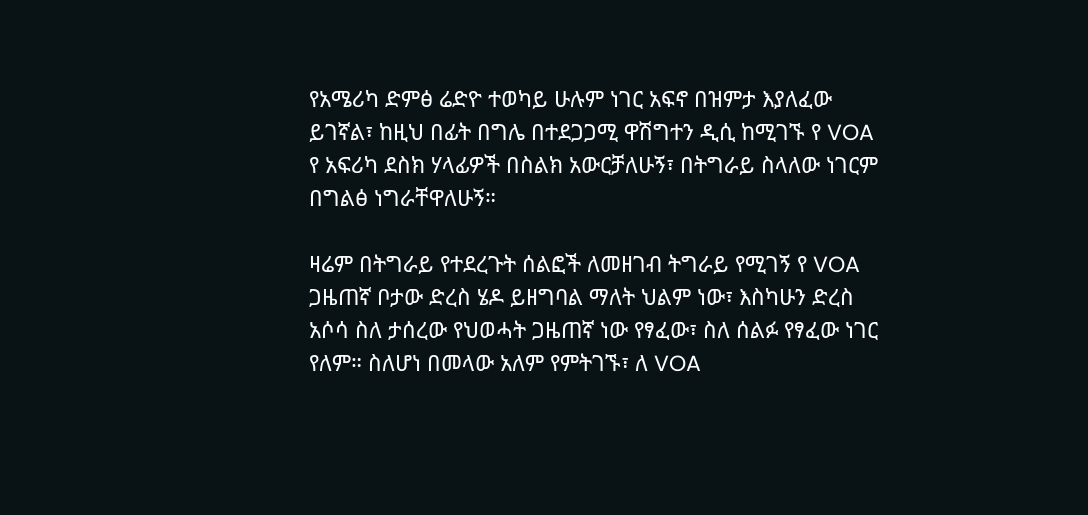የአሜሪካ ድምፅ ሬድዮ ተወካይ ሁሉም ነገር አፍኖ በዝምታ እያለፈው ይገኛል፣ ከዚህ በፊት በግሌ በተደጋጋሚ ዋሽግተን ዲሲ ከሚገኙ የ VOA የ አፍሪካ ደስክ ሃላፊዎች በስልክ አውርቻለሁኝ፣ በትግራይ ስላለው ነገርም በግልፅ ነግራቸዋለሁኝ።

ዛሬም በትግራይ የተደረጉት ሰልፎች ለመዘገብ ትግራይ የሚገኝ የ VOA ጋዜጠኛ ቦታው ድረስ ሄዶ ይዘግባል ማለት ህልም ነው፣ እስካሁን ድረስ አሶሳ ስለ ታሰረው የህወሓት ጋዜጠኛ ነው የፃፈው፣ ስለ ሰልፉ የፃፈው ነገር የለም። ስለሆነ በመላው አለም የምትገኙ፣ ለ VOA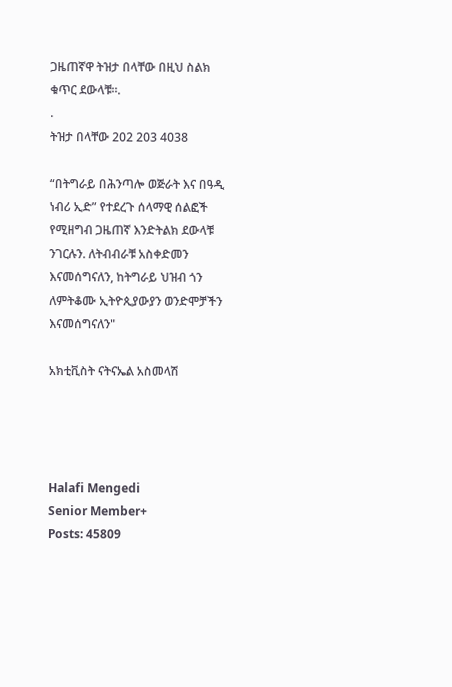ጋዜጠኛዋ ትዝታ በላቸው በዚህ ስልክ ቁጥር ደውላቹ።.
.
ትዝታ በላቸው 202 203 4038

“በትግራይ በሕንጣሎ ወጅራት እና በዓዲ ነብሪ ኢድ” የተደረጉ ሰላማዊ ሰልፎች የሚዘግብ ጋዜጠኛ እንድትልክ ደውላቹ ንገርሉን. ለትብብራቹ አስቀድመን እናመሰግናለን, ከትግራይ ህዝብ ጎን ለምትቆሙ ኢትዮጲያውያን ወንድሞቻችን እናመሰግናለን"

አክቲቪስት ናትናኤል አስመላሽ




Halafi Mengedi
Senior Member+
Posts: 45809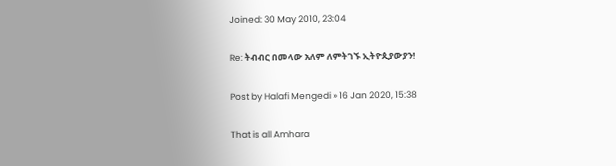Joined: 30 May 2010, 23:04

Re: ትብብር በመላው አለም ለምትገኙ ኢትዮጲያውያን!

Post by Halafi Mengedi » 16 Jan 2020, 15:38

That is all Amhara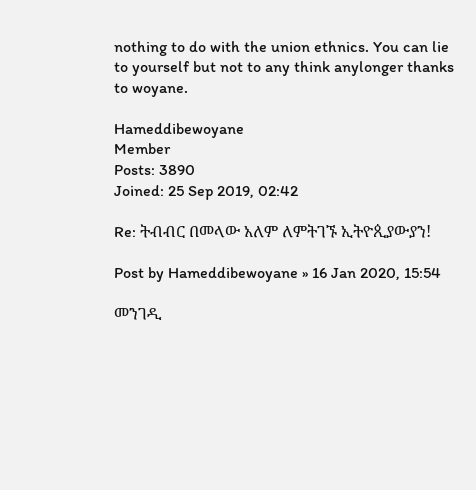nothing to do with the union ethnics. You can lie to yourself but not to any think anylonger thanks to woyane.

Hameddibewoyane
Member
Posts: 3890
Joined: 25 Sep 2019, 02:42

Re: ትብብር በመላው አለም ለምትገኙ ኢትዮጲያውያን!

Post by Hameddibewoyane » 16 Jan 2020, 15:54

መንገዲ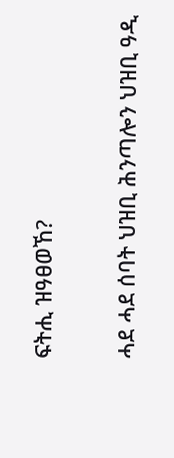ፍትሒ ዝዓፀወኸ?

ሓደ ሓደ ሰባት ህዝቢ ሕንጣሎን ህዝቢ ዓዲ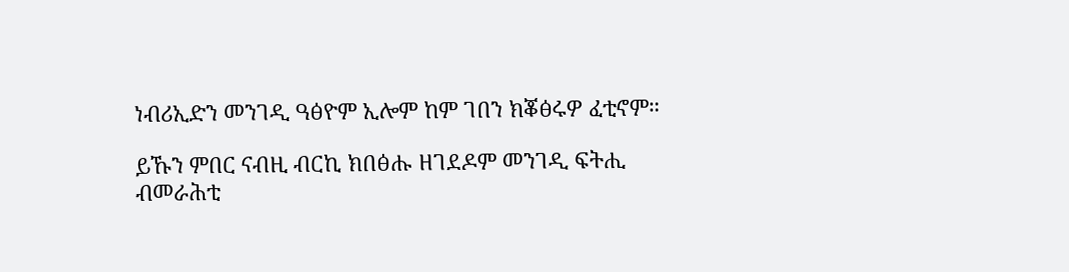ነብሪኢድን መንገዲ ዓፅዮም ኢሎም ከም ገበን ክቖፅሩዎ ፈቲኖም።

ይኹን ምበር ናብዚ ብርኪ ክበፅሑ ዘገደዶም መንገዲ ፍትሒ ብመራሕቲ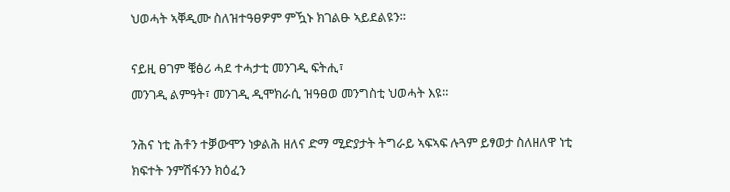ህወሓት ኣቐዲሙ ስለዝተዓፀዎም ምዃኑ ክገልፁ ኣይደልዩን።

ናይዚ ፀገም ቑፅሪ ሓደ ተሓታቲ መንገዲ ፍትሒ፣
መንገዲ ልምዓት፣ መንገዲ ዲሞክራሲ ዝዓፀወ መንግስቲ ህወሓት እዩ።

ንሕና ነቲ ሕቶን ተቓውሞን ነቃልሕ ዘለና ድማ ሚድያታት ትግራይ ኣፍኣፍ ሉጓም ይፃወታ ስለዘለዋ ነቲ ክፍተት ንምሽፋንን ክዕፈን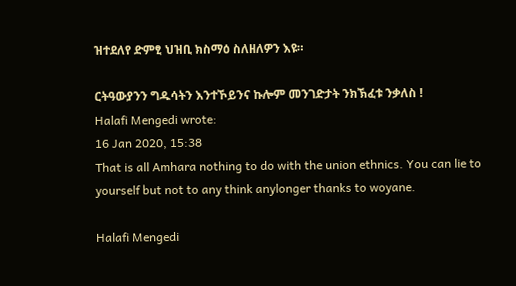ዝተደለየ ድምፂ ህዝቢ ክስማዕ ስለዘለዎን እዩ።

ርትዓውያንን ግዱሳትን እንተኾይንና ኩሎም መንገድታት ንክኽፈቱ ንቃለስ !
Halafi Mengedi wrote:
16 Jan 2020, 15:38
That is all Amhara nothing to do with the union ethnics. You can lie to yourself but not to any think anylonger thanks to woyane.

Halafi Mengedi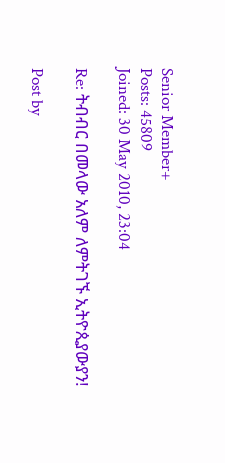Senior Member+
Posts: 45809
Joined: 30 May 2010, 23:04

Re: ትብብር በመላው አለም ለምትገኙ ኢትዮጲያውያን!

Post by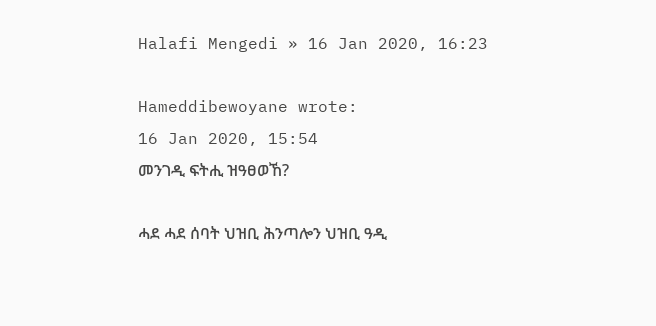Halafi Mengedi » 16 Jan 2020, 16:23

Hameddibewoyane wrote:
16 Jan 2020, 15:54
መንገዲ ፍትሒ ዝዓፀወኸ?

ሓደ ሓደ ሰባት ህዝቢ ሕንጣሎን ህዝቢ ዓዲ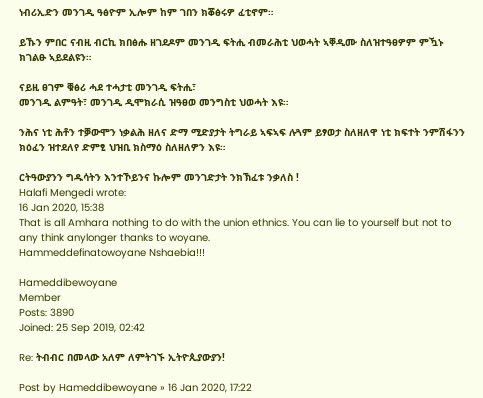ነብሪኢድን መንገዲ ዓፅዮም ኢሎም ከም ገበን ክቖፅሩዎ ፈቲኖም።

ይኹን ምበር ናብዚ ብርኪ ክበፅሑ ዘገደዶም መንገዲ ፍትሒ ብመራሕቲ ህወሓት ኣቐዲሙ ስለዝተዓፀዎም ምዃኑ ክገልፁ ኣይደልዩን።

ናይዚ ፀገም ቑፅሪ ሓደ ተሓታቲ መንገዲ ፍትሒ፣
መንገዲ ልምዓት፣ መንገዲ ዲሞክራሲ ዝዓፀወ መንግስቲ ህወሓት እዩ።

ንሕና ነቲ ሕቶን ተቓውሞን ነቃልሕ ዘለና ድማ ሚድያታት ትግራይ ኣፍኣፍ ሉጓም ይፃወታ ስለዘለዋ ነቲ ክፍተት ንምሽፋንን ክዕፈን ዝተደለየ ድምፂ ህዝቢ ክስማዕ ስለዘለዎን እዩ።

ርትዓውያንን ግዱሳትን እንተኾይንና ኩሎም መንገድታት ንክኽፈቱ ንቃለስ !
Halafi Mengedi wrote:
16 Jan 2020, 15:38
That is all Amhara nothing to do with the union ethnics. You can lie to yourself but not to any think anylonger thanks to woyane.
Hammeddefinatowoyane Nshaebia!!!

Hameddibewoyane
Member
Posts: 3890
Joined: 25 Sep 2019, 02:42

Re: ትብብር በመላው አለም ለምትገኙ ኢትዮጲያውያን!

Post by Hameddibewoyane » 16 Jan 2020, 17:22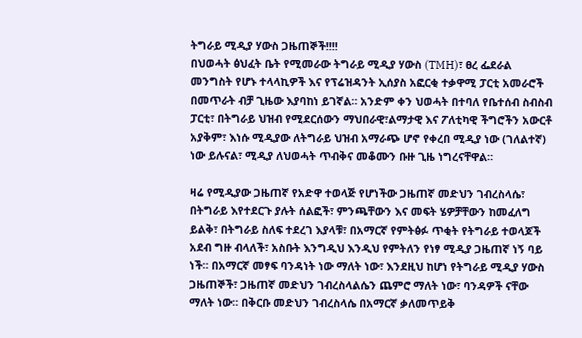ትግራይ ሚዲያ ሃውስ ጋዜጠኞች!!!!
በህወሓት ፅህፈት ቤት የሚመራው ትግራይ ሚዲያ ሃውስ (TMH)፣ ፀረ ፌደራል መንግስት የሆኑ ተላላኪዎች እና የፕሬዝዳንት ኢሰያስ አፎርቂ ተቃዋሚ ፓርቲ አመራሮች በመጥራት ብቻ ጊዜው እያባከነ ይገኛል። አንድም ቀን ህወሓት በተባለ የቤተሰብ ስብስብ ፓርቲ፣ በትግራይ ህዝብ የሚደርሰውን ማህበራዊ፣ልማታዊ እና ፖለቲካዊ ችግሮችን አውርቶ አያቅም፣ እነሱ ሚዲያው ለትግራይ ህዝብ አማራጭ ሆኖ የቀረበ ሚዲያ ነው (ገለልተኛ) ነው ይሉናል፣ ሚዲያ ለህወሓት ጥብቅና መቆሙን ቡዙ ጊዜ ነግረናቸዋል።

ዛሬ የሚዲያው ጋዜጠኛ የአድዋ ተወላጅ የሆነችው ጋዜጠኛ መድህን ገብረስላሴ፣ በትግራይ እየተደርጉ ያሉት ሰልፎች፣ ምንጫቸውን እና መፍት ሄዎቻቸውን ከመፈለግ ይልቅ፣ በትግራይ ስለፍ ተደረገ እያላቹ፣ በአማርኛ የምትፅፉ ጥቂት የትግራይ ተወላጆች አደብ ግዙ ብላለች፣ አስቡት እንግዲህ እንዲህ የምትለን የነፃ ሚዲያ ጋዜጠኛ ነኝ ባይ ነች። በአማርኛ መፃፍ ባንዳነት ነው ማለት ነው፣ እንደዚህ ከሆነ የትግራይ ሚዲያ ሃውስ ጋዜጠኞች፣ ጋዜጠኛ መድህን ገብረስላልሴን ጨምሮ ማለት ነው፣ ባንዳዎች ናቸው ማለት ነው። በቅርቡ መድህን ገብረስላሴ በአማርኛ ቃለመጥይቅ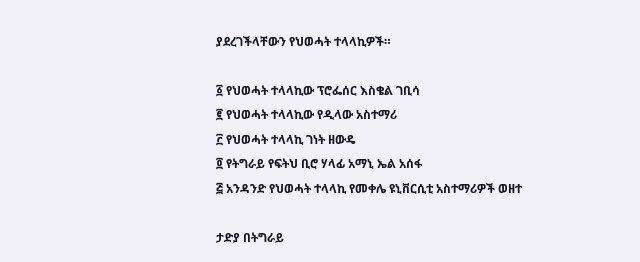ያደረገችላቸውን የህወሓት ተላላኪዎች።

፩ የህወሓት ተላላኪው ፕሮፌሰር እስቄል ገቢሳ
፪ የህወሓት ተላላኪው የዲላው አስተማሪ
፫ የህወሓት ተላላኪ ገነት ዘውዴ
፬ የትግራይ የፍትህ ቢሮ ሃላፊ አማኒ ኤል አሰፋ
፭ አንዳንድ የህወሓት ተላላኪ የመቀሌ ዩኒቨርሲቲ አስተማሪዎች ወዘተ

ታድያ በትግራይ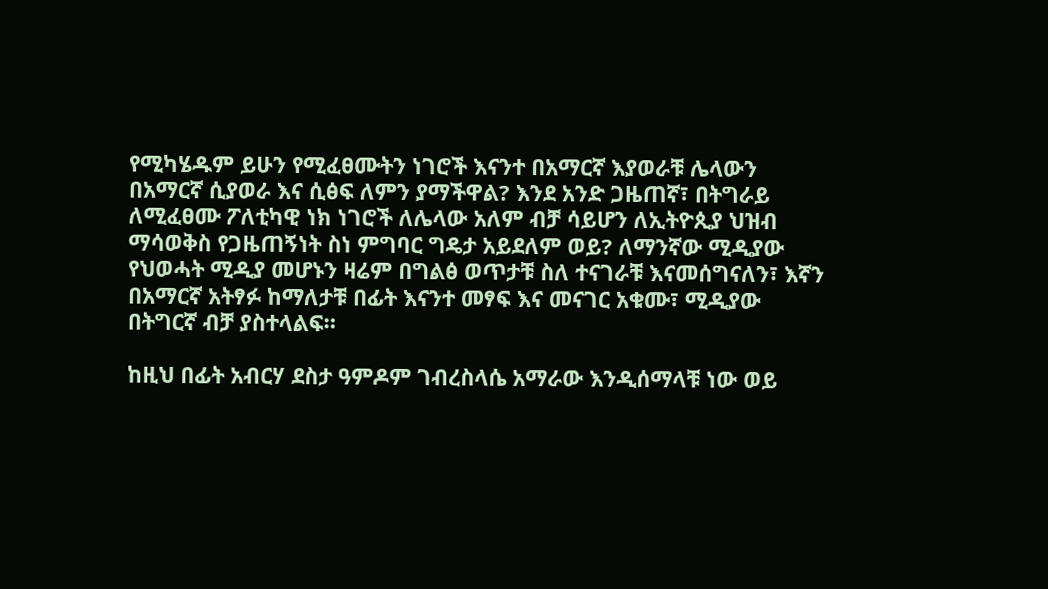የሚካሄዱም ይሁን የሚፈፀሙትን ነገሮች እናንተ በአማርኛ እያወራቹ ሌላውን በአማርኛ ሲያወራ እና ሲፅፍ ለምን ያማችዋል? እንደ አንድ ጋዜጠኛ፣ በትግራይ ለሚፈፀሙ ፖለቲካዊ ነክ ነገሮች ለሌላው አለም ብቻ ሳይሆን ለኢትዮጲያ ህዝብ ማሳወቅስ የጋዜጠኝነት ስነ ምግባር ግዴታ አይደለም ወይ? ለማንኛው ሚዲያው የህወሓት ሚዲያ መሆኑን ዛሬም በግልፅ ወጥታቹ ስለ ተናገራቹ እናመሰግናለን፣ እኛን በአማርኛ አትፃፉ ከማለታቹ በፊት እናንተ መፃፍ እና መናገር አቁሙ፣ ሚዲያው በትግርኛ ብቻ ያስተላልፍ።

ከዚህ በፊት አብርሃ ደስታ ዓምዶም ገብረስላሴ አማራው እንዲሰማላቹ ነው ወይ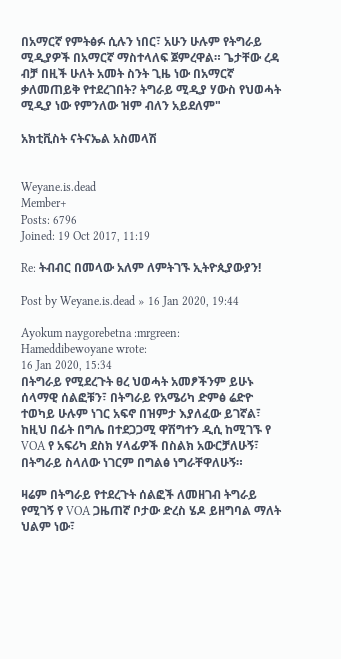በአማርኛ የምትፅፉ ሲሉን ነበር፣ አሁን ሁሉም የትግራይ ሚዲያዎች በአማርኛ ማስተላለፍ ጀምረዋል። ጌታቸው ረዳ ብቻ በዚች ሁለት አመት ስንት ጊዜ ነው በአማርኛ ቃለመጠይቅ የተደረገበት? ትግራይ ሚዲያ ሃውስ የህወሓት ሚዲያ ነው የምንለው ዝም ብለን አይደለም"

አክቲቪስት ናትናኤል አስመላሽ


Weyane.is.dead
Member+
Posts: 6796
Joined: 19 Oct 2017, 11:19

Re: ትብብር በመላው አለም ለምትገኙ ኢትዮጲያውያን!

Post by Weyane.is.dead » 16 Jan 2020, 19:44

Ayokum naygorebetna :mrgreen:
Hameddibewoyane wrote:
16 Jan 2020, 15:34
በትግራይ የሚደረጉት ፀረ ህወሓት አመፆችንም ይሁኑ ሰላማዊ ሰልፎቹን፣ በትግራይ የአሜሪካ ድምፅ ሬድዮ ተወካይ ሁሉም ነገር አፍኖ በዝምታ እያለፈው ይገኛል፣ ከዚህ በፊት በግሌ በተደጋጋሚ ዋሽግተን ዲሲ ከሚገኙ የ VOA የ አፍሪካ ደስክ ሃላፊዎች በስልክ አውርቻለሁኝ፣ በትግራይ ስላለው ነገርም በግልፅ ነግራቸዋለሁኝ።

ዛሬም በትግራይ የተደረጉት ሰልፎች ለመዘገብ ትግራይ የሚገኝ የ VOA ጋዜጠኛ ቦታው ድረስ ሄዶ ይዘግባል ማለት ህልም ነው፣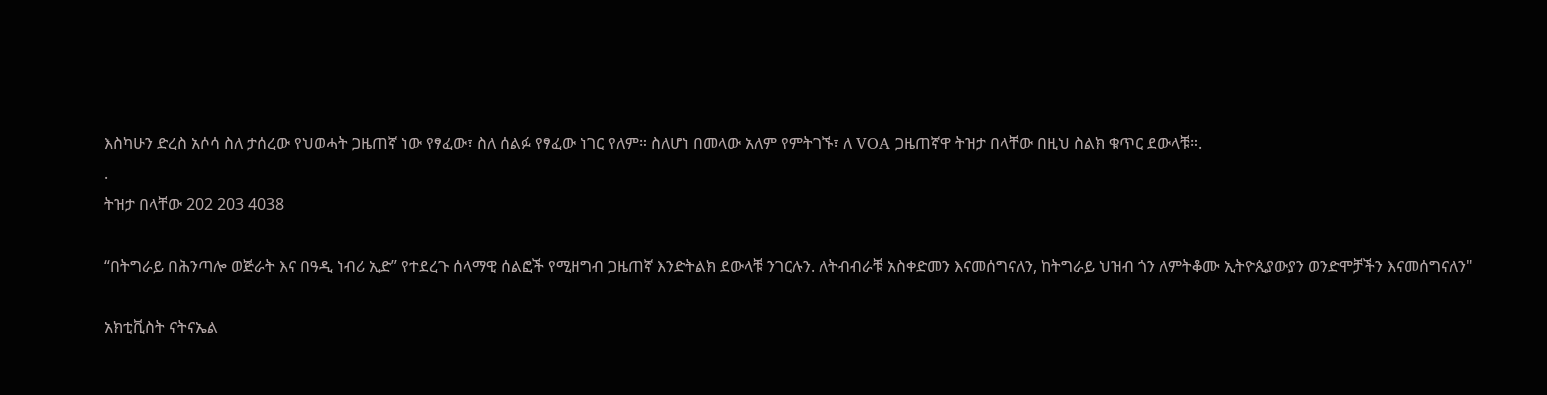እስካሁን ድረስ አሶሳ ስለ ታሰረው የህወሓት ጋዜጠኛ ነው የፃፈው፣ ስለ ሰልፉ የፃፈው ነገር የለም። ስለሆነ በመላው አለም የምትገኙ፣ ለ VOA ጋዜጠኛዋ ትዝታ በላቸው በዚህ ስልክ ቁጥር ደውላቹ።.
.
ትዝታ በላቸው 202 203 4038

“በትግራይ በሕንጣሎ ወጅራት እና በዓዲ ነብሪ ኢድ” የተደረጉ ሰላማዊ ሰልፎች የሚዘግብ ጋዜጠኛ እንድትልክ ደውላቹ ንገርሉን. ለትብብራቹ አስቀድመን እናመሰግናለን, ከትግራይ ህዝብ ጎን ለምትቆሙ ኢትዮጲያውያን ወንድሞቻችን እናመሰግናለን"

አክቲቪስት ናትናኤል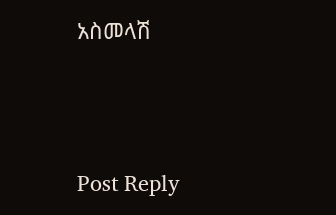አስመላሽ




Post Reply